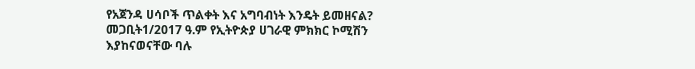የአጀንዳ ሀሳቦች ጥልቀት እና አግባብነት እንዴት ይመዘናል? መጋቢት1/2017 ዓ.ም የኢትዮጵያ ሀገራዊ ምክክር ኮሚሽን እያከናወናቸው ባሉ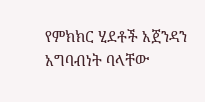የምክክር ሂደቶች አጀንዳን አግባብነት ባላቸው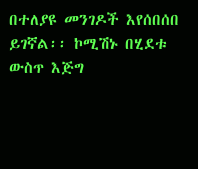በተለያዩ መንገዶች እየሰበሰበ ይገኛል፡፡ ኮሚሽኑ በሂደቱ ውስጥ እጅግ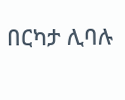በርካታ ሊባሉ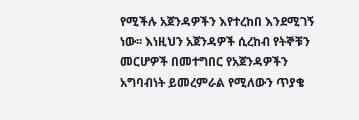የሚችሉ አጀንዳዎችን እየተረከበ እንደሚገኝ ነው፡፡ እነዚህን አጀንዳዎች ሲረከብ የትኞቹን መርሆዎች በመተግበር የአጀንዳዎችን አግባብነት ይመረምራል የሚለውን ጥያቄ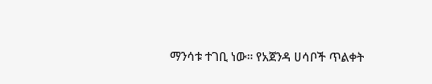ማንሳቱ ተገቢ ነው፡፡ የአጀንዳ ሀሳቦች ጥልቀት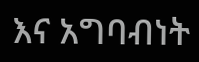እና አግባብነት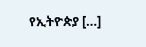የኢትዮጵያ […]